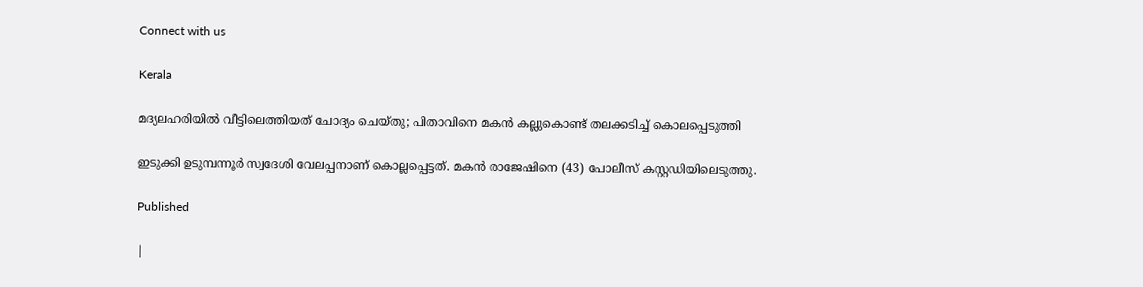Connect with us

Kerala

മദ്യലഹരിയില്‍ വീട്ടിലെത്തിയത് ചോദ്യം ചെയ്തു; പിതാവിനെ മകന്‍ കല്ലുകൊണ്ട് തലക്കടിച്ച് കൊലപ്പെടുത്തി

ഇടുക്കി ഉടുമ്പന്നൂര്‍ സ്വദേശി വേലപ്പനാണ് കൊല്ലപ്പെട്ടത്. മകന്‍ രാജേഷിനെ (43) പോലീസ് കസ്റ്റഡിയിലെടുത്തു.

Published

|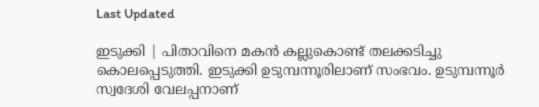Last Updated

ഇടുക്കി | പിതാവിനെ മകന്‍ കല്ലുകൊണ്ട് തലക്കടിച്ചു കൊലപ്പെടുത്തി. ഇടുക്കി ഉടുമ്പന്നൂരിലാണ് സംഭവം. ഉടുമ്പന്നൂര്‍ സ്വദേശി വേലപ്പനാണ്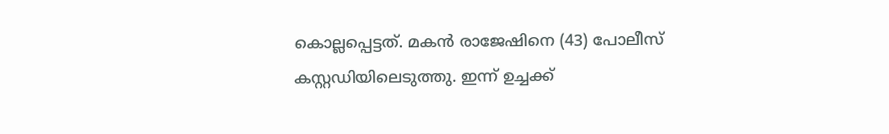കൊല്ലപ്പെട്ടത്. മകന്‍ രാജേഷിനെ (43) പോലീസ് കസ്റ്റഡിയിലെടുത്തു. ഇന്ന് ഉച്ചക്ക്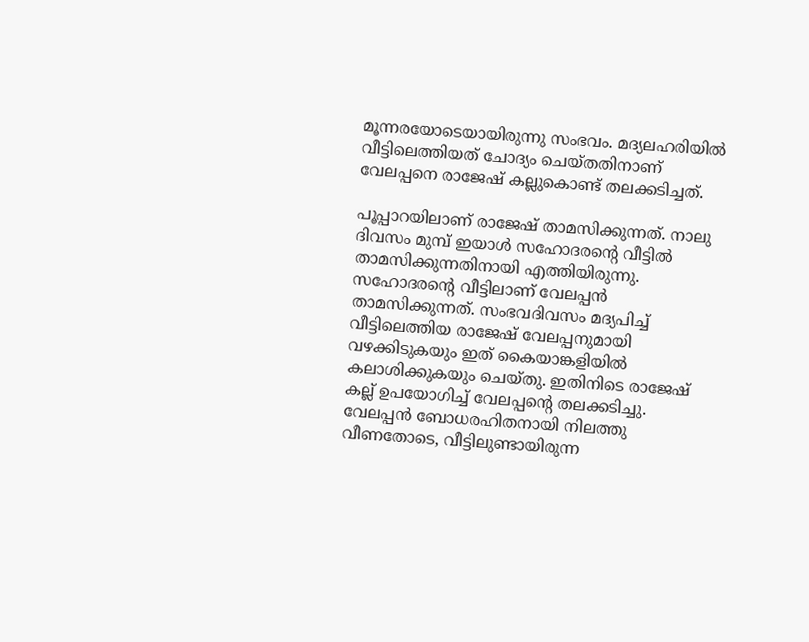മൂന്നരയോടെയായിരുന്നു സംഭവം. മദ്യലഹരിയില്‍ വീട്ടിലെത്തിയത് ചോദ്യം ചെയ്തതിനാണ് വേലപ്പനെ രാജേഷ് കല്ലുകൊണ്ട് തലക്കടിച്ചത്.

പൂപ്പാറയിലാണ് രാജേഷ് താമസിക്കുന്നത്. നാലു ദിവസം മുമ്പ് ഇയാള്‍ സഹോദരന്റെ വീട്ടില്‍ താമസിക്കുന്നതിനായി എത്തിയിരുന്നു. സഹോദരന്റെ വീട്ടിലാണ് വേലപ്പന്‍ താമസിക്കുന്നത്. സംഭവദിവസം മദ്യപിച്ച് വീട്ടിലെത്തിയ രാജേഷ് വേലപ്പനുമായി വഴക്കിടുകയും ഇത് കൈയാങ്കളിയില്‍ കലാശിക്കുകയും ചെയ്തു. ഇതിനിടെ രാജേഷ് കല്ല് ഉപയോഗിച്ച് വേലപ്പന്റെ തലക്കടിച്ചു. വേലപ്പന്‍ ബോധരഹിതനായി നിലത്തു വീണതോടെ, വീട്ടിലുണ്ടായിരുന്ന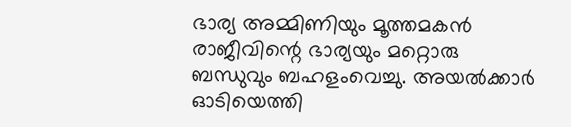ഭാര്യ അമ്മിണിയും മൂത്തമകന്‍ രാജീവിന്റെ ഭാര്യയും മറ്റൊരു ബന്ധുവും ബഹളംവെച്ചു. അയല്‍ക്കാര്‍ ഓടിയെത്തി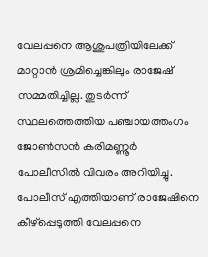വേലപ്പനെ ആശുപത്രിയിലേക്ക് മാറ്റാന്‍ ശ്രമിച്ചെങ്കിലും രാജേഷ് സമ്മതിച്ചില്ല. തുടര്‍ന്ന് സ്ഥലത്തെത്തിയ പഞ്ചായത്തംഗം ജോണ്‍സന്‍ കരിമണ്ണൂര്‍ പോലീസില്‍ വിവരം അറിയിച്ചു. പോലീസ് എത്തിയാണ് രാജേഷിനെ കീഴ്പ്പെടുത്തി വേലപ്പനെ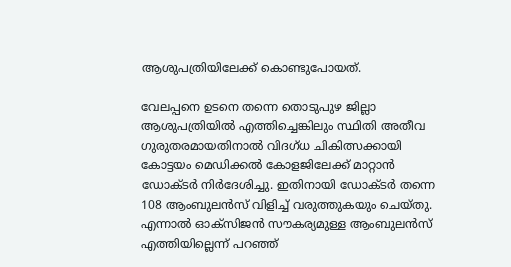ആശുപത്രിയിലേക്ക് കൊണ്ടുപോയത്.

വേലപ്പനെ ഉടനെ തന്നെ തൊടുപുഴ ജില്ലാ ആശുപത്രിയില്‍ എത്തിച്ചെങ്കിലും സ്ഥിതി അതീവ ഗുരുതരമായതിനാല്‍ വിദഗ്ധ ചികിത്സക്കായി കോട്ടയം മെഡിക്കല്‍ കോളജിലേക്ക് മാറ്റാന്‍ ഡോക്ടര്‍ നിര്‍ദേശിച്ചു. ഇതിനായി ഡോക്ടര്‍ തന്നെ 108 ആംബുലന്‍സ് വിളിച്ച് വരുത്തുകയും ചെയ്തു. എന്നാല്‍ ഓക്സിജന്‍ സൗകര്യമുള്ള ആംബുലന്‍സ് എത്തിയില്ലെന്ന് പറഞ്ഞ്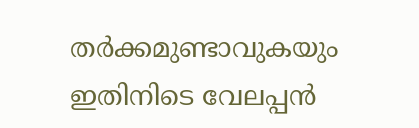തര്‍ക്കമുണ്ടാവുകയും ഇതിനിടെ വേലപ്പന്‍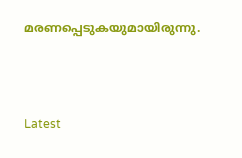മരണപ്പെടുകയുമായിരുന്നു.



Latest